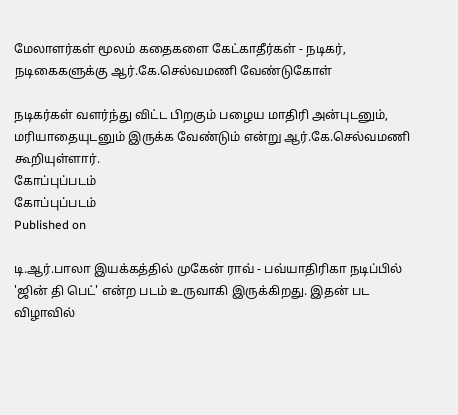மேலாளர்கள் மூலம் கதைகளை கேட்காதீர்கள் - நடிகர், நடிகைகளுக்கு ஆர்.கே.செல்வமணி வேண்டுகோள்

நடிகர்கள் வளர்ந்து விட்ட பிறகும் பழைய மாதிரி அன்புடனும், மரியாதையுடனும் இருக்க வேண்டும் என்று ஆர்.கே.செல்வமணி கூறியுள்ளார்.
கோப்புப்படம்
கோப்புப்படம்
Published on

டி.ஆர்.பாலா இயக்கத்தில் முகேன் ராவ் - பவ்யாதிரிகா நடிப்பில் 'ஜின் தி பெட்' என்ற படம் உருவாகி இருக்கிறது. இதன் பட விழாவில்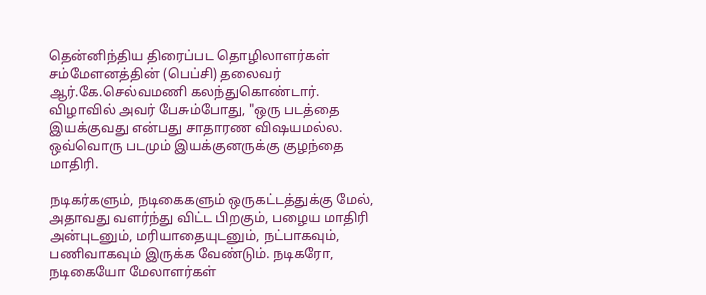தென்னிந்திய திரைப்பட தொழிலாளர்கள் சம்மேளனத்தின் (பெப்சி) தலைவர் ஆர்.கே.செல்வமணி கலந்துகொண்டார். விழாவில் அவர் பேசும்போது, "ஒரு படத்தை இயக்குவது என்பது சாதாரண விஷயமல்ல. ஒவ்வொரு படமும் இயக்குனருக்கு குழந்தை மாதிரி.

நடிகர்களும், நடிகைகளும் ஒருகட்டத்துக்கு மேல், அதாவது வளர்ந்து விட்ட பிறகும், பழைய மாதிரி அன்புடனும், மரியாதையுடனும், நட்பாகவும், பணிவாகவும் இருக்க வேண்டும். நடிகரோ, நடிகையோ மேலாளர்கள்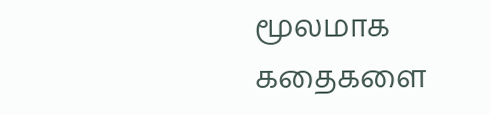மூலமாக கதைகளை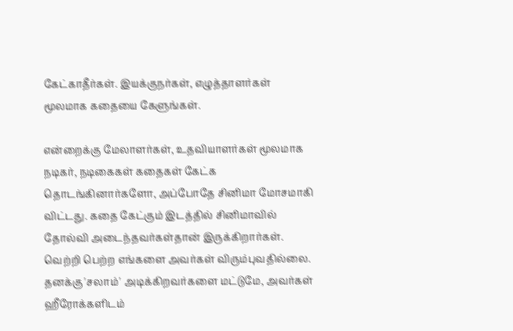கேட்காதீர்கள். இயக்குநர்கள், எழுத்தாளர்கள் மூலமாக கதையை கேளுங்கள்.

என்றைக்கு மேலாளர்கள், உதவியாளர்கள் மூலமாக நடிகர், நடிகைகள் கதைகள் கேட்க தொடங்கினார்களோ, அப்போதே சினிமா மோசமாகி விட்டது. கதை கேட்கும் இடத்தில் சினிமாவில் தோல்வி அடைந்தவர்கள்தான் இருக்கிறார்கள். வெற்றி பெற்ற எங்களை அவர்கள் விரும்புவதில்லை. தனக்கு 'சலாம்' அடிக்கிறவர்களை மட்டுமே, அவர்கள் ஹீரோக்களிடம்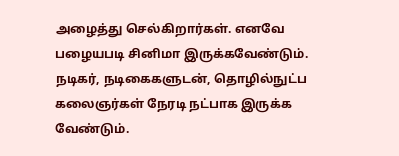அழைத்து செல்கிறார்கள். எனவே பழையபடி சினிமா இருக்கவேண்டும். நடிகர், நடிகைகளுடன், தொழில்நுட்ப கலைஞர்கள் நேரடி நட்பாக இருக்க வேண்டும்.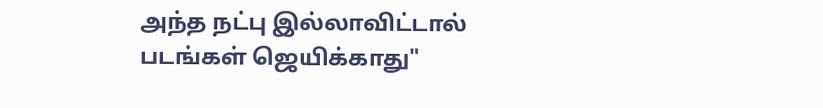அந்த நட்பு இல்லாவிட்டால் படங்கள் ஜெயிக்காது"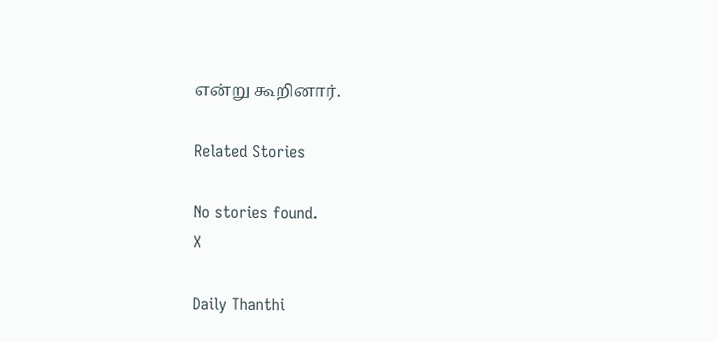என்று கூறினார்.

Related Stories

No stories found.
X

Daily Thanthi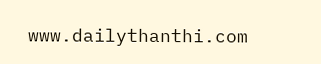www.dailythanthi.com